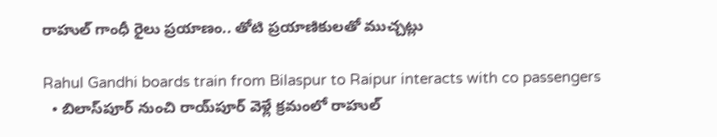రాహుల్ గాంధీ రైలు ప్రయాణం.. తోటి ప్రయాణికులతో ముచ్చట్లు

Rahul Gandhi boards train from Bilaspur to Raipur interacts with co passengers
  • బిలాస్‌పూర్ నుంచి రాయ్‌పూర్ వెళ్లే క్రమంలో రాహుల్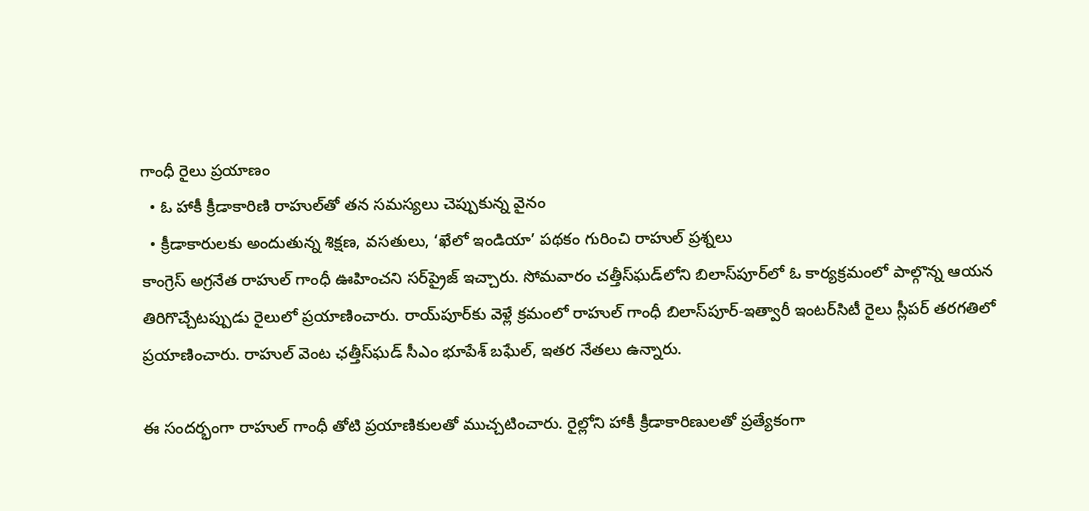గాంధీ రైలు ప్రయాణం
  • ఓ హాకీ క్రీడాకారిణి రాహుల్‌తో తన సమస్యలు చెప్పుకున్న వైనం
  • క్రీడాకారులకు అందుతున్న శిక్షణ, వసతులు, ‘ఖేలో ఇండియా’ పథకం గురించి రాహుల్ ప్రశ్నలు
కాంగ్రెస్ అగ్రనేత రాహుల్ గాంధీ ఊహించని సర్‌ప్రైజ్ ఇచ్చారు. సోమవారం చత్తీస్‌ఘడ్‌లోని బిలాస్‌పూర్‌లో ఓ కార్యక్రమంలో పాల్గొన్న ఆయన తిరిగొచ్చేటప్పుడు రైలులో ప్రయాణించారు. రాయ్‌పూర్‌కు వెళ్లే క్రమంలో రాహుల్ గాంధీ బిలాస్‌పూర్-ఇత్వారీ ఇంటర్‌సిటీ రైలు స్లీపర్ తరగతిలో ప్రయాణించారు. రాహుల్ వెంట ఛత్తీస్‌ఘడ్ సీఎం భూపేశ్ బఘేల్, ఇతర నేతలు ఉన్నారు.

ఈ సందర్భంగా రాహుల్ గాంధీ తోటి ప్రయాణికులతో ముచ్చటించారు. రైల్లోని హాకీ క్రీడాకారిణులతో ప్రత్యేకంగా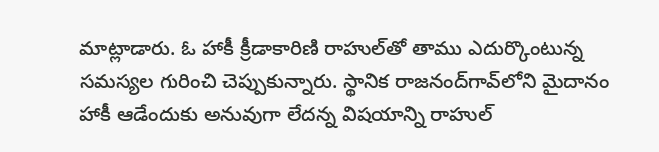మాట్లాడారు. ఓ హాకీ క్రీడాకారిణి రాహుల్‌తో తాము ఎదుర్కొంటున్న సమస్యల గురించి చెప్పుకున్నారు. స్థానిక రాజనంద్‌గావ్‌లోని మైదానం హాకీ ఆడేందుకు అనువుగా లేదన్న విషయాన్ని రాహుల్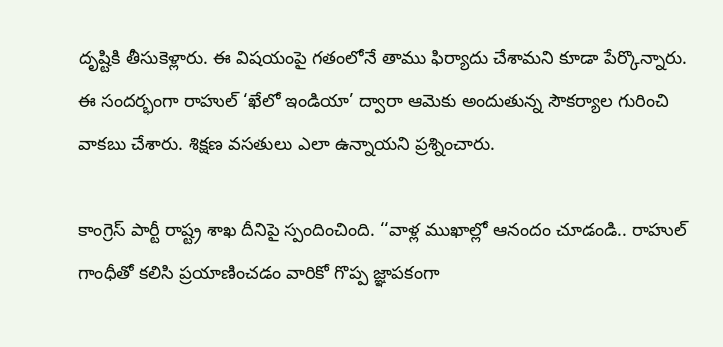దృష్టికి తీసుకెళ్లారు. ఈ విషయంపై గతంలోనే తాము ఫిర్యాదు చేశామని కూడా పేర్కొన్నారు. ఈ సందర్భంగా రాహుల్ ‘ఖేలో ఇండియా’ ద్వారా ఆమెకు అందుతున్న సౌకర్యాల గురించి వాకబు చేశారు. శిక్షణ వసతులు ఎలా ఉన్నాయని ప్రశ్నించారు.

కాంగ్రెస్ పార్టీ రాష్ట్ర శాఖ దీనిపై స్పందించింది. ‘‘వాళ్ల ముఖాల్లో ఆనందం చూడండి.. రాహుల్ గాంధీతో కలిసి ప్రయాణించడం వారికో గొప్ప జ్ఞాపకంగా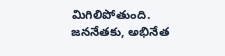మిగిలిపోతుంది. జననేతకు, అభినేత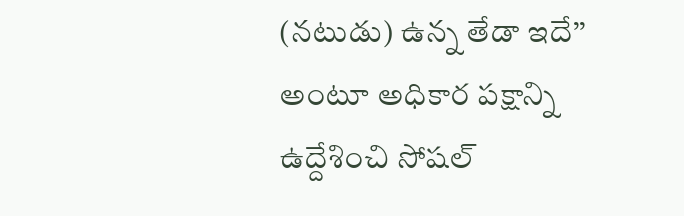(నటుడు) ఉన్న తేడా ఇదే’’ అంటూ అధికార పక్షాన్ని ఉద్దేశించి సోషల్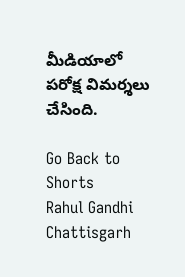మీడియాలో పరోక్ష విమర్శలు చేసింది.

Go Back to Shorts
Rahul Gandhi
Chattisgarh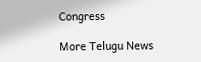Congress

More Telugu News